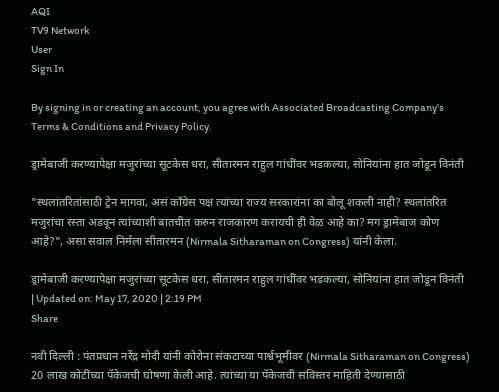AQI
TV9 Network
User
Sign In

By signing in or creating an account, you agree with Associated Broadcasting Company's Terms & Conditions and Privacy Policy.

ड्रामेबाजी करण्यापेक्षा मजुरांच्या सूटकेस धरा, सीतारमन राहुल गांधींवर भडकल्या, सोनियांना हात जोडून विनंती

"स्थलांतरितांसाठी ट्रेन मागवा, असं काँग्रेस पक्ष त्यांच्या राज्य सरकारांना का बोलू शकली नाही? स्थलांतरित मजुरांचा रस्ता अडवून त्यांच्याशी बातचीत करुन राजकारण करायची ही वेळ आहे का? मग ड्रामेबाज कोण आहे?", असा सवाल निर्मला सीतारमन (Nirmala Sitharaman on Congress) यांनी केला.

ड्रामेबाजी करण्यापेक्षा मजुरांच्या सूटकेस धरा, सीतारमन राहुल गांधींवर भडकल्या, सोनियांना हात जोडून विनंती
| Updated on: May 17, 2020 | 2:19 PM
Share

नवी दिल्ली : पंतप्रधान नरेंद्र मोदी यांनी कोरोना संकटाच्या पार्श्वभूमीवर (Nirmala Sitharaman on Congress) 20 लाख कोटींच्या पॅकेजची घोषणा केली आहे. त्यांच्या या पॅकेजची सविस्तर माहिती देण्यासाठी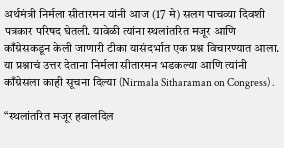अर्थमंत्री निर्मला सीतारमन यांनी आज (17 मे) सलग पाचव्या दिवशी पत्रकार परिषद घेतली. यावेळी त्यांना स्थलांतरित मजूर आणि काँग्रेसकडून केली जाणारी टीका यासंदर्भात एक प्रश्न विचारण्यात आला. या प्रश्नाचं उत्तर देताना निर्मला सीतारमन भडकल्या आणि त्यांनी काँग्रेसला काही सूचना दिल्या (Nirmala Sitharaman on Congress) .

“स्थलांतरित मजूर हवालदिल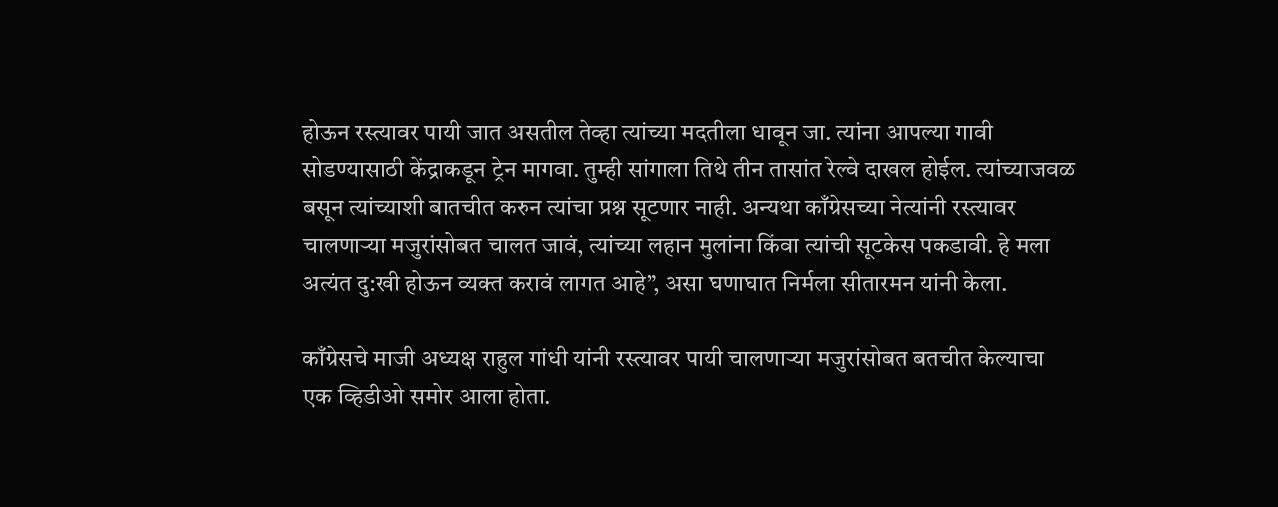होऊन रस्त्यावर पायी जात असतील तेव्हा त्यांच्या मदतीला धावून जा. त्यांना आपल्या गावी सोडण्यासाठी केंद्राकडून ट्रेन मागवा. तुम्ही सांगाला तिथे तीन तासांत रेल्वे दाखल होईल. त्यांच्याजवळ बसून त्यांच्याशी बातचीत करुन त्यांचा प्रश्न सूटणार नाही. अन्यथा काँग्रेसच्या नेत्यांनी रस्त्यावर चालणाऱ्या मजुरांसोबत चालत जावं, त्यांच्या लहान मुलांना किंवा त्यांची सूटकेस पकडावी. हे मला अत्यंत दु:खी होऊन व्यक्त करावं लागत आहे”, असा घणाघात निर्मला सीतारमन यांनी केला.

काँग्रेसचे माजी अध्यक्ष राहुल गांधी यांनी रस्त्यावर पायी चालणाऱ्या मजुरांसोबत बतचीत केल्याचा एक व्हिडीओ समोर आला होता.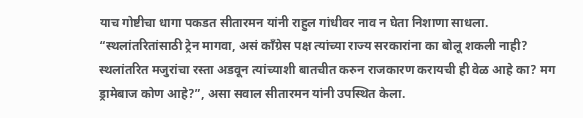याच गोष्टीचा धागा पकडत सीतारमन यांनी राहुल गांधीवर नाव न घेता निशाणा साधला. “स्थलांतरितांसाठी ट्रेन मागवा, असं काँग्रेस पक्ष त्यांच्या राज्य सरकारांना का बोलू शकली नाही? स्थलांतरित मजुरांचा रस्ता अडवून त्यांच्याशी बातचीत करुन राजकारण करायची ही वेळ आहे का? मग ड्रामेबाज कोण आहे?”, असा सवाल सीतारमन यांनी उपस्थित केला.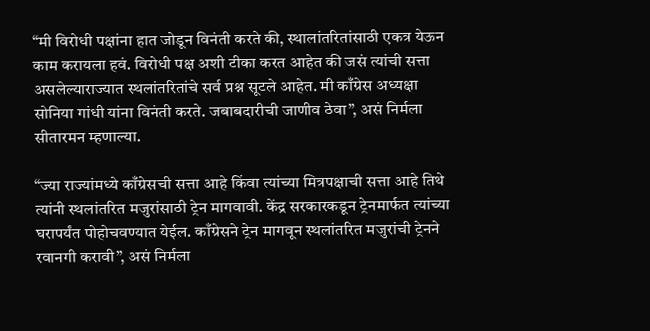“मी विरोधी पक्षांना हात जोडून विनंती करते की, स्थालांतरितांसाठी एकत्र येऊन काम करायला हवं. विरोधी पक्ष अशी टीका करत आहेत की जसं त्यांची सत्ता असलेल्याराज्यात स्थलांतरितांचे सर्व प्रश्न सूटले आहेत. मी काँग्रेस अध्यक्षा सोनिया गांधी यांना विनंती करते. जबाबदारीची जाणीव ठेवा”, असं निर्मला सीतारमन म्हणाल्या.

“ज्या राज्यांमध्ये काँग्रेसची सत्ता आहे किंवा त्यांच्या मित्रपक्षाची सत्ता आहे तिथे त्यांनी स्थलांतरित मजुरांसाठी ट्रेन मागवावी. केंद्र सरकारकडून ट्रेनमार्फत त्यांच्या घरापर्यंत पोहोचवण्यात येईल. काँग्रेसने ट्रेन मागवून स्थलांतरित मजुरांची ट्रेनने रवानगी करावी”, असं निर्मला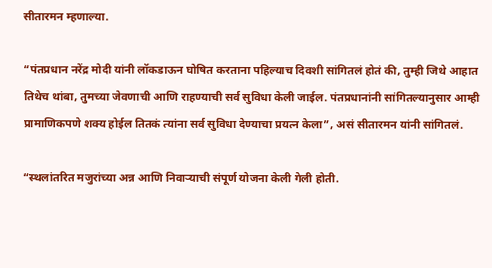सीतारमन म्हणाल्या.

“पंतप्रधान नरेंद्र मोदी यांनी लॉकडाऊन घोषित करताना पहिल्याच दिवशी सांगितलं होतं की, तुम्ही जिथे आहात तिथेच थांबा, तुमच्या जेवणाची आणि राहण्याची सर्व सुविधा केली जाईल. पंतप्रधानांनी सांगितल्यानुसार आम्ही प्रामाणिकपणे शक्य होईल तितकं त्यांना सर्व सुविधा देण्याचा प्रयत्न केला”, असं सीतारमन यांनी सांगितलं.

“स्थलांतरित मजुरांच्या अन्न आणि निवाऱ्याची संपूर्ण योजना केली गेली होती.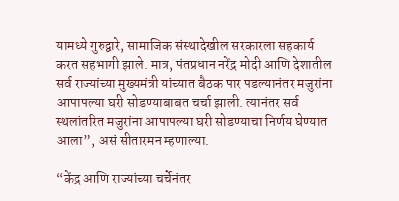यामध्ये गुरुद्वारे, सामाजिक संस्थादेखील सरकारला सहकार्य करत सहभागी झाले. मात्र, पंतप्रधान नरेंद्र मोदी आणि देशातील सर्व राज्यांच्या मुख्यमंत्री यांच्यात बैठक पार पडल्यानंतर मजुरांना आपापल्या घरी सोडण्याबाबत चर्चा झाली. त्यानंतर सर्व स्थलांतरित मजुरांना आपापल्या घरी सोडण्याचा निर्णय घेण्यात आला”, असं सीतारमन म्हणाल्या.

“केंद्र आणि राज्यांच्या चर्चेनंतर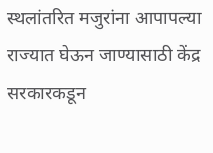स्थलांतरित मजुरांना आपापल्या राज्यात घेऊन जाण्यासाठी केंद्र सरकारकडून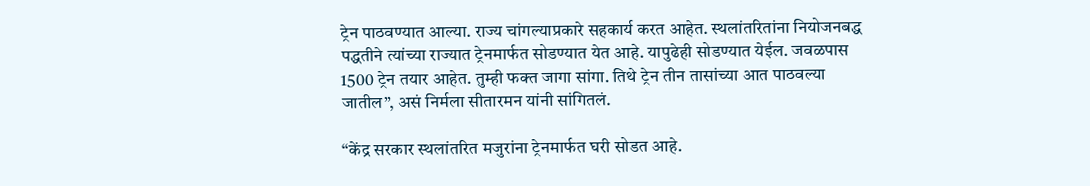ट्रेन पाठवण्यात आल्या. राज्य चांगल्याप्रकारे सहकार्य करत आहेत. स्थलांतरितांना नियोजनबद्ध पद्धतीने त्यांच्या राज्यात ट्रेनमार्फत सोडण्यात येत आहे. यापुढेही सोडण्यात येईल. जवळपास 1500 ट्रेन तयार आहेत. तुम्ही फक्त जागा सांगा. तिथे ट्रेन तीन तासांच्या आत पाठवल्या जातील”, असं निर्मला सीतारमन यांनी सांगितलं.

“केंद्र सरकार स्थलांतरित मजुरांना ट्रेनमार्फत घरी सोडत आहे.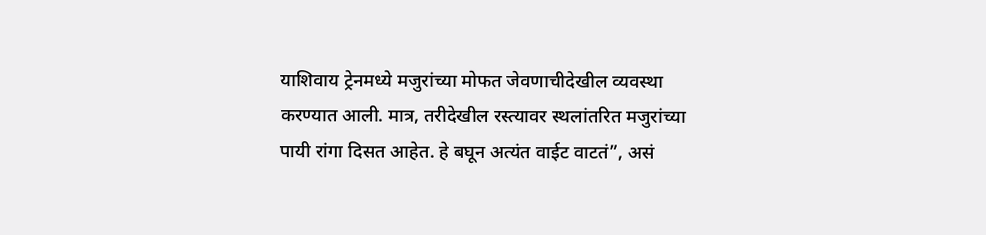याशिवाय ट्रेनमध्ये मजुरांच्या मोफत जेवणाचीदेखील व्यवस्था करण्यात आली. मात्र, तरीदेखील रस्त्यावर स्थलांतरित मजुरांच्या पायी रांगा दिसत आहेत. हे बघून अत्यंत वाईट वाटतं”, असं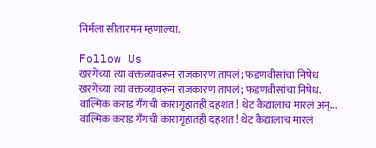निर्मला सीतारमन म्हणाल्या.

Follow Us
खरगेंच्या त्या वक्तव्यावरून राजकारण तापलं; फडणवीसांचा निषेध
खरगेंच्या त्या वक्तव्यावरून राजकारण तापलं; फडणवीसांचा निषेध.
वाल्मिक कराड गँगची कारागृहातही दहशत! थेट कैद्यालाच मारलं अन्...
वाल्मिक कराड गँगची कारागृहातही दहशत! थेट कैद्यालाच मारलं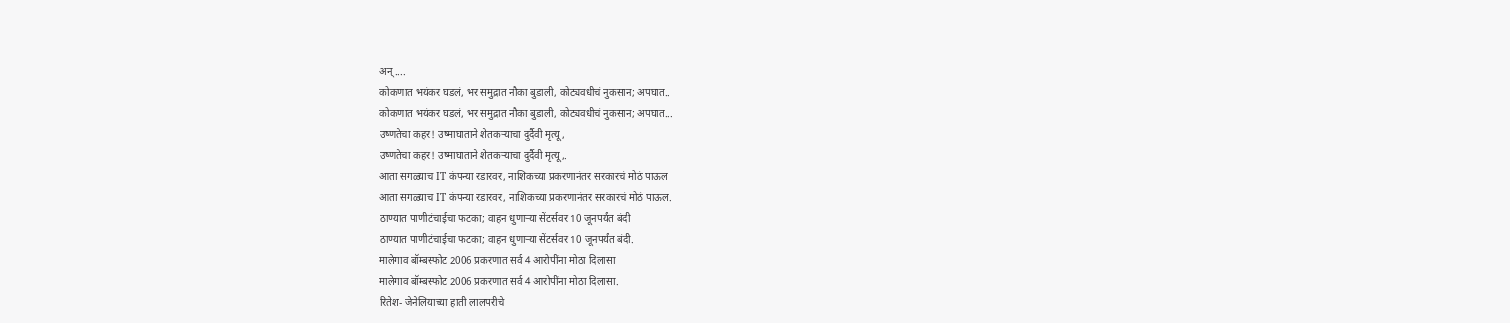अन्....
कोकणात भयंकर घडलं, भर समुद्रात नौका बुडाली, कोट्यवधीचं नुकसान; अपघात..
कोकणात भयंकर घडलं, भर समुद्रात नौका बुडाली, कोट्यवधीचं नुकसान; अपघात...
उष्णतेचा कहर! उष्माघाताने शेतकऱ्याचा दुर्दैवी मृत्यू,
उष्णतेचा कहर! उष्माघाताने शेतकऱ्याचा दुर्दैवी मृत्यू,.
आता सगळ्याच IT कंपन्या रडारवर, नाशिकच्या प्रकरणानंतर सरकारचं मोठं पाऊल
आता सगळ्याच IT कंपन्या रडारवर, नाशिकच्या प्रकरणानंतर सरकारचं मोठं पाऊल.
ठाण्यात पाणीटंचाईचा फटका; वाहन धुणाऱ्या सेंटर्सवर 10 जूनपर्यंत बंदी
ठाण्यात पाणीटंचाईचा फटका; वाहन धुणाऱ्या सेंटर्सवर 10 जूनपर्यंत बंदी.
मालेगाव बॉम्बस्फोट 2006 प्रकरणात सर्व 4 आरोपींना मोठा दिलासा
मालेगाव बॉम्बस्फोट 2006 प्रकरणात सर्व 4 आरोपींना मोठा दिलासा.
रितेश- जेनेलियाच्या हाती लालपरीचे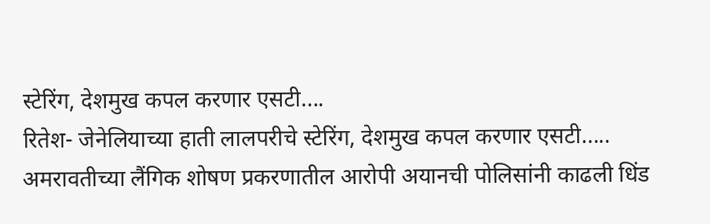स्टेरिंग, देशमुख कपल करणार एसटी....
रितेश- जेनेलियाच्या हाती लालपरीचे स्टेरिंग, देशमुख कपल करणार एसटी.....
अमरावतीच्या लैंगिक शोषण प्रकरणातील आरोपी अयानची पोलिसांनी काढली धिंड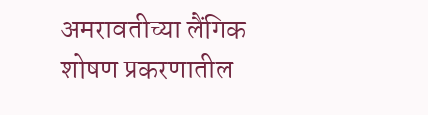अमरावतीच्या लैंगिक शोषण प्रकरणातील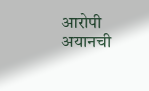आरोपी अयानची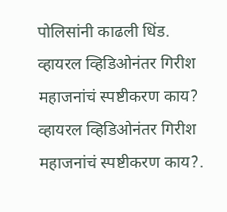पोलिसांनी काढली धिंड.
व्हायरल व्हिडिओनंतर गिरीश महाजनांचं स्पष्टीकरण काय?
व्हायरल व्हिडिओनंतर गिरीश महाजनांचं स्पष्टीकरण काय?.